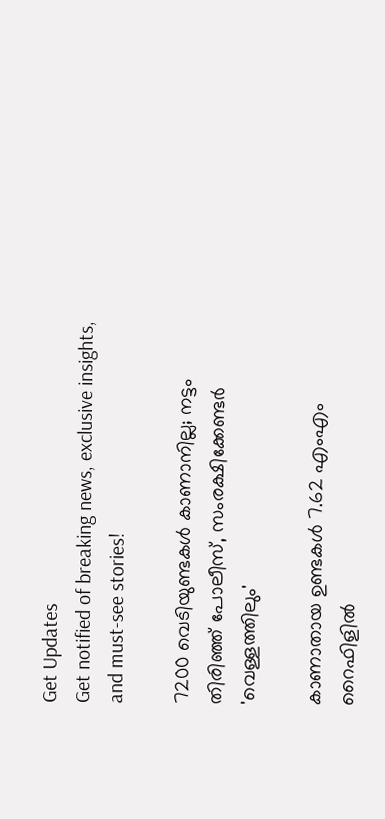Get Updates
Get notified of breaking news, exclusive insights, and must-see stories!

7200 വെടിയുണ്ടകള്‍ കാണാനില്ല; നട്ടം തിരിഞ്ഞ് പോലീസ്, സംരക്ഷിക്കേണ്ടര്‍ 'വെള്ളത്തിലും'

കാണാതായ ഉണ്ടകള്‍ 7.62 എംഎം റൈഫിളില്‍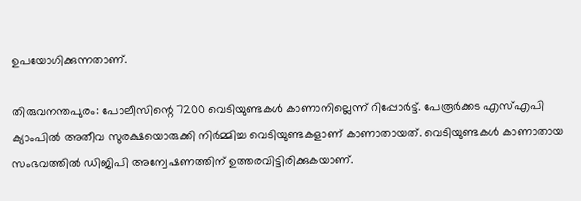ഉപയോഗിക്കുന്നതാണ്.

തിരുവനന്തപുരം: പോലീസിന്റെ 7200 വെടിയുണ്ടകള്‍ കാണാനില്ലെന്ന് റിപ്പോര്‍ട്ട്. പേരൂര്‍ക്കട എസ്എപി ക്യാംപില്‍ അതീവ സുരക്ഷയൊരുക്കി നിര്‍മ്മിച്ച വെടിയുണ്ടകളാണ് കാണാതായത്. വെടിയുണ്ടകള്‍ കാണാതായ സംഭവത്തില്‍ ഡിജിപി അന്വേഷണത്തിന് ഉത്തരവിട്ടിരിക്കുകയാണ്.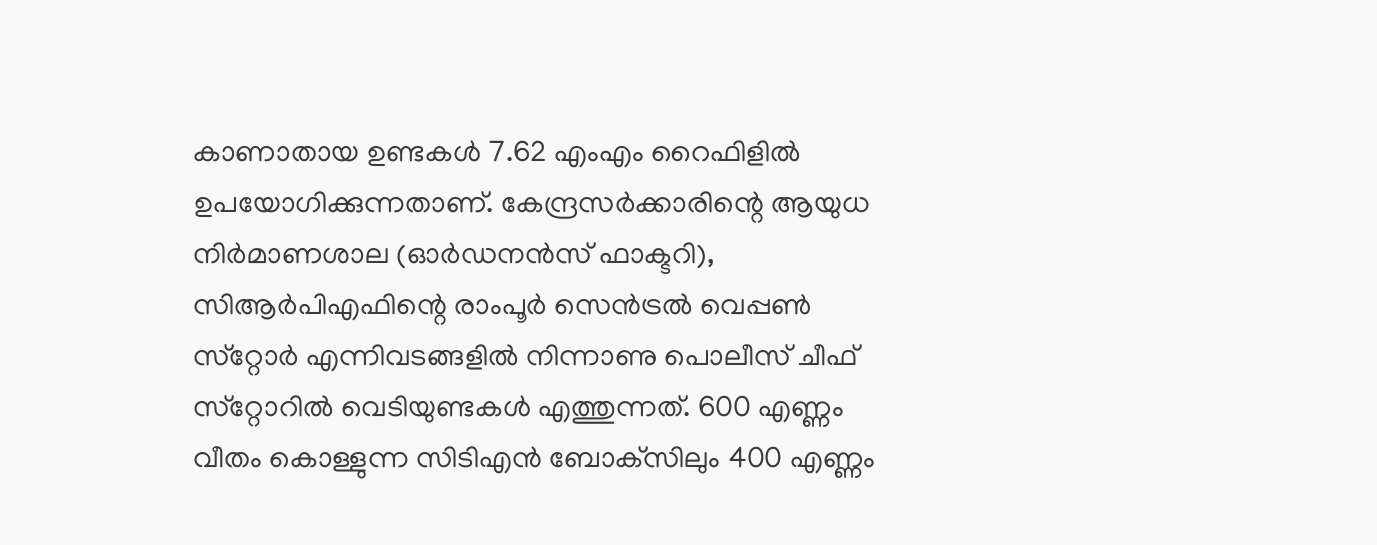കാണാതായ ഉണ്ടകള്‍ 7.62 എംഎം റൈഫിളില്‍ ഉപയോഗിക്കുന്നതാണ്. കേന്ദ്രസര്‍ക്കാരിന്റെ ആയുധ നിര്‍മാണശാല (ഓര്‍ഡനന്‍സ് ഫാക്ടറി), സിആര്‍പിഎഫിന്റെ രാംപൂര്‍ സെന്‍ട്രല്‍ വെപ്പണ്‍ സ്‌റ്റോര്‍ എന്നിവടങ്ങളില്‍ നിന്നാണു പൊലീസ് ചീഫ് സ്‌റ്റോറില്‍ വെടിയുണ്ടകള്‍ എത്തുന്നത്. 600 എണ്ണം വീതം കൊള്ളുന്ന സിടിഎന്‍ ബോക്‌സിലും 400 എണ്ണം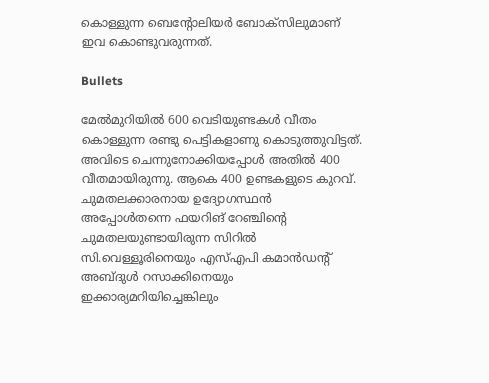കൊള്ളുന്ന ബെന്റോലിയര്‍ ബോക്‌സിലുമാണ് ഇവ കൊണ്ടുവരുന്നത്.

Bullets

മേല്‍മുറിയില്‍ 600 വെടിയുണ്ടകള്‍ വീതം കൊള്ളുന്ന രണ്ടു പെട്ടികളാണു കൊടുത്തുവിട്ടത്. അവിടെ ചെന്നുനോക്കിയപ്പോള്‍ അതില്‍ 400 വീതമായിരുന്നു. ആകെ 400 ഉണ്ടകളുടെ കുറവ്. ചുമതലക്കാരനായ ഉദ്യോഗസ്ഥന്‍ അപ്പോള്‍തന്നെ ഫയറിങ് റേഞ്ചിന്റെ ചുമതലയുണ്ടായിരുന്ന സിറില്‍ സി.വെള്ളൂരിനെയും എസ്എപി കമാന്‍ഡന്റ് അബ്ദുള്‍ റസാക്കിനെയും ഇക്കാര്യമറിയിച്ചെങ്കിലും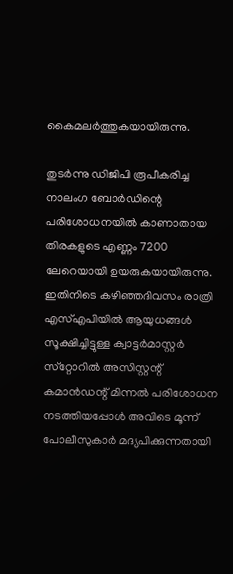കൈമലര്‍ത്തുകയായിരുന്നു.

തുടര്‍ന്നു ഡിജിപി രൂപീകരിച്ച നാലംഗ ബോര്‍ഡിന്റെ പരിശോധനയില്‍ കാണാതായ തിരകളുടെ എണ്ണം 7200 ലേറെയായി ഉയരുകയായിരുന്നു. ഇതിനിടെ കഴിഞ്ഞദിവസം രാത്രി എസ്എപിയില്‍ ആയുധങ്ങള്‍ സൂക്ഷിച്ചിട്ടുള്ള ക്വാട്ടര്‍മാസ്റ്റര്‍ സ്‌റ്റോറില്‍ അസിസ്റ്റന്റ് കമാന്‍ഡന്റ് മിന്നല്‍ പരിശോധന നടത്തിയപ്പോള്‍ അവിടെ മൂന്ന് പോലീസുകാര്‍ മദ്യപിക്കുന്നതായി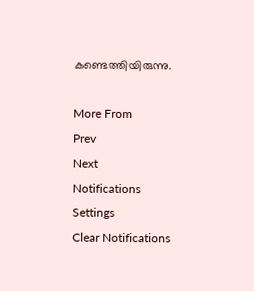കണ്ടെത്തിയിരുന്നു.

More From
Prev
Next
Notifications
Settings
Clear Notifications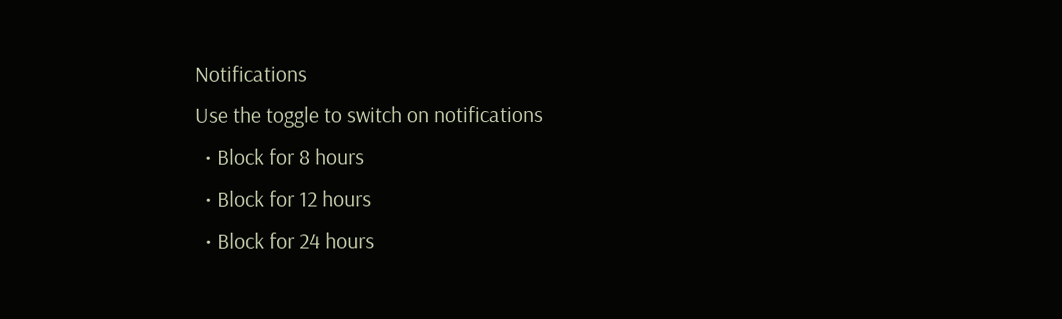Notifications
Use the toggle to switch on notifications
  • Block for 8 hours
  • Block for 12 hours
  • Block for 24 hours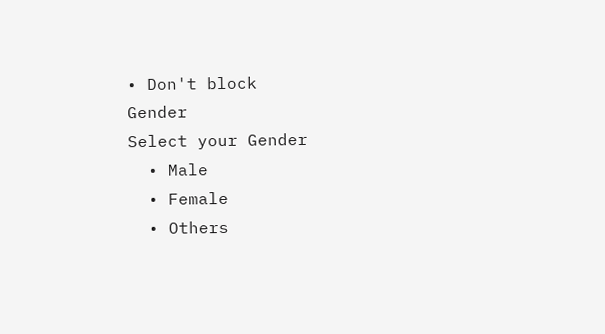• Don't block
Gender
Select your Gender
  • Male
  • Female
  • Others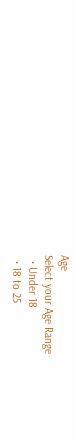Age
Select your Age Range
  • Under 18
  • 18 to 25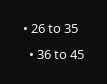• 26 to 35
  • 36 to 45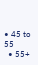• 45 to 55
  • 55+